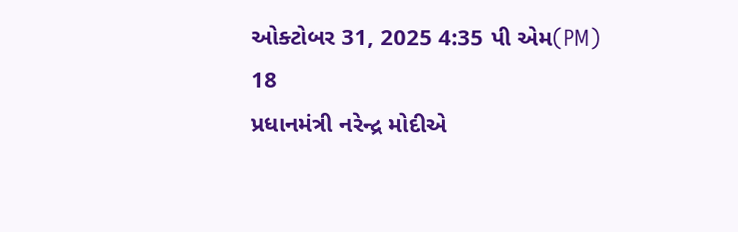ઓક્ટોબર 31, 2025 4:35 પી એમ(PM)
18
પ્રધાનમંત્રી નરેન્દ્ર મોદીએ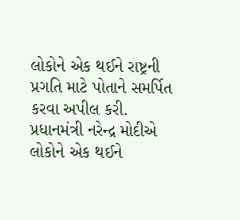લોકોને એક થઈને રાષ્ટ્રની પ્રગતિ માટે પોતાને સમર્પિત કરવા અપીલ કરી.
પ્રધાનમંત્રી નરેન્દ્ર મોદીએ લોકોને એક થઈને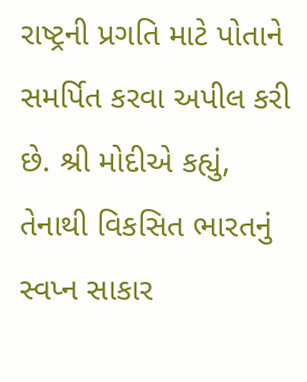રાષ્ટ્રની પ્રગતિ માટે પોતાને સમર્પિત કરવા અપીલ કરી છે. શ્રી મોદીએ કહ્યું, તેનાથી વિકસિત ભારતનું સ્વપ્ન સાકાર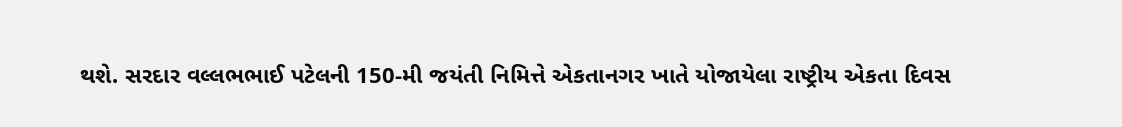થશે. સરદાર વલ્લભભાઈ પટેલની 150-મી જયંતી નિમિત્તે એકતાનગર ખાતે યોજાયેલા રાષ્ટ્રીય એકતા દિવસ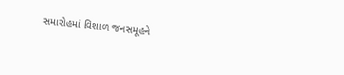સમારોહમાં વિશાળ જનસમૂહને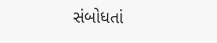સંબોધતાં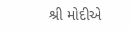શ્રી મોદીએ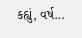કહ્યું, વર્ષ...